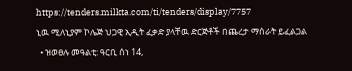https://tenders.milkta.com/ti/tenders/display/7757
ኒዉ ሚለኒያም ኮሌጅ ህጋዊ ኢዲት ፈቃድ ያላቸዉ ድርጅቶች በጨረታ ማሰራት ይፈልጋል
  • ዝወፀሉ መዓልቲ: ዓርቢ ሰነ 14,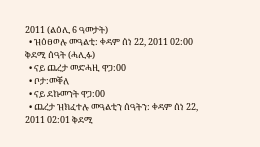2011 (ልዕሊ 6 ዓመታት)
  • ዝዕፀወሉ መዓልቲ: ቀዳም ሰነ 22, 2011 02:00 ቅደሚ ሰዓት (ሓሊፉ)
  • ናይ ጨረታ መድሓዚ ዋጋ:00
  • ቦታ:መቐለ
  • ናይ ደኩመንት ዋጋ:00
  • ጨረታ ዝክፈተሉ መዓልቲን ሰዓትን: ቀዳም ሰነ 22, 2011 02:01 ቅደሚ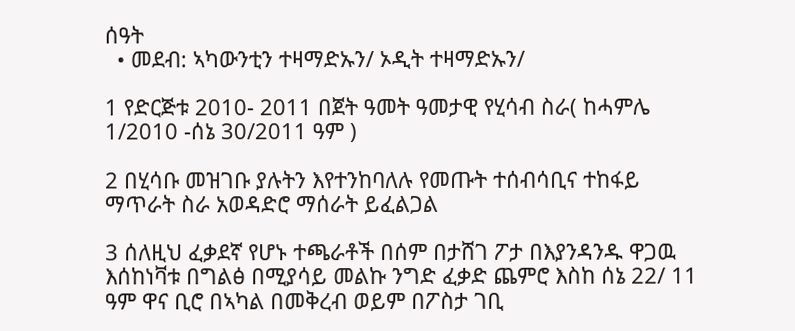ሰዓት
  • መደብ: ኣካውንቲን ተዛማድኡን/ ኦዲት ተዛማድኡን/

1 የድርጅቱ 2010- 2011 በጀት ዓመት ዓመታዊ የሂሳብ ስራ( ከሓምሌ 1/2010 -ሰኔ 30/2011 ዓም )

2 በሂሳቡ መዝገቡ ያሉትን እየተንከባለሉ የመጡት ተሰብሳቢና ተከፋይ ማጥራት ስራ አወዳድሮ ማሰራት ይፈልጋል

3 ሰለዚህ ፈቃደኛ የሆኑ ተጫራቶች በሰም በታሸገ ፖታ በእያንዳንዱ ዋጋዉ እሰከነቫቱ በግልፅ በሚያሳይ መልኩ ንግድ ፈቃድ ጨምሮ እስከ ሰኔ 22/ 11 ዓም ዋና ቢሮ በኣካል በመቅረብ ወይም በፖስታ ገቢ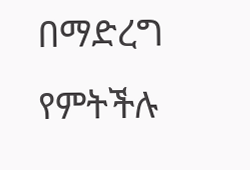በማድረግ የምትችሉ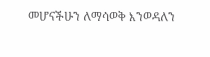መሆናችሁን ለማሳወቅ እንወዳለን